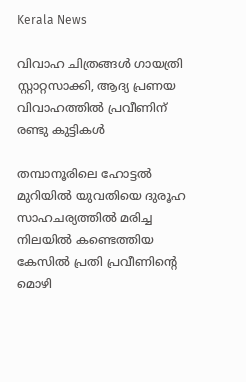Kerala News

വിവാഹ ചിത്രങ്ങൾ ഗായത്രി സ്റ്റാറ്റസാക്കി, ആദ്യ പ്രണയ വിവാഹത്തിൽ പ്രവീണിന് രണ്ടു കുട്ടികൾ

തമ്പാനൂരിലെ ഹോട്ടൽ മുറിയിൽ യുവതിയെ ദുരൂഹ സാഹചര്യത്തിൽ മരിച്ച നിലയിൽ കണ്ടെത്തിയ കേസിൽ പ്രതി പ്രവീണിന്റെ മൊഴി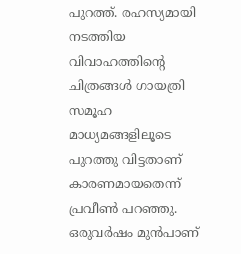പുറത്ത്. രഹസ്യമായി നടത്തിയ വിവാഹത്തിന്റെ ചിത്രങ്ങൾ ഗായത്രി സമൂഹ മാധ്യമങ്ങളിലൂടെ പുറത്തു വിട്ടതാണ് കാരണമായതെന്ന് പ്രവീൺ പറഞ്ഞു. ഒരുവർഷം മുൻപാണ്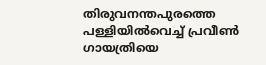തിരുവനന്തപുരത്തെ പള്ളിയിൽവെച്ച് പ്രവീൺ ഗായത്രിയെ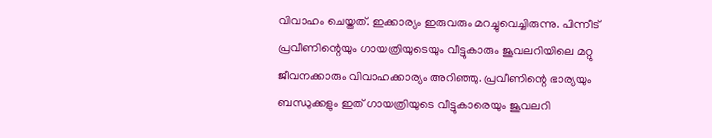വിവാഹം ചെയ്തത്. ഇക്കാര്യം ഇരുവരും മറച്ചുവെച്ചിരുന്നു. പിന്നീട് പ്രവീണിന്റെയും ഗായത്രിയുടെയും വീട്ടുകാരും ജൂവലറിയിലെ മറ്റു ജീവനക്കാരും വിവാഹക്കാര്യം അറിഞ്ഞു. പ്രവീണിന്റെ ഭാര്യയും ബന്ധുക്കളും ഇത് ഗായത്രിയുടെ വീട്ടുകാരെയും ജൂവലറി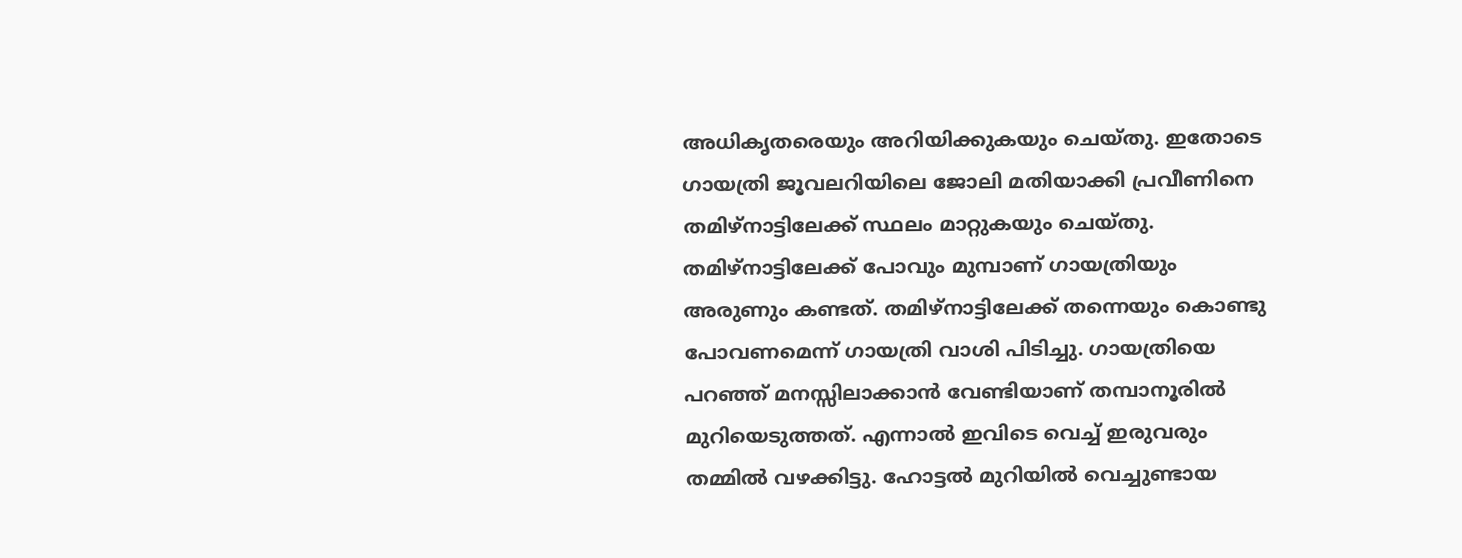അധികൃതരെയും അറിയിക്കുകയും ചെയ്തു. ഇതോടെ ഗായത്രി ജൂവലറിയിലെ ജോലി മതിയാക്കി പ്രവീണിനെ തമിഴ്നാട്ടിലേക്ക് സ്ഥലം മാറ്റുകയും ചെയ്തു. തമിഴ്നാട്ടിലേക്ക് പോവും മുമ്പാണ് ഗായത്രിയും അരുണും കണ്ടത്. തമിഴ്നാട്ടിലേക്ക് തന്നെയും കൊണ്ടു പോവണമെന്ന് ഗായത്രി വാശി പിടിച്ചു. ഗായത്രിയെ പറഞ്ഞ് മനസ്സിലാക്കാൻ വേണ്ടിയാണ് തമ്പാനൂരിൽ മുറിയെടുത്തത്. എന്നാൽ ഇവിടെ വെച്ച് ഇരുവരും തമ്മിൽ വഴക്കിട്ടു. ഹോട്ടൽ മുറിയിൽ വെച്ചുണ്ടായ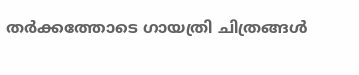തർക്കത്തോടെ ഗായത്രി ചിത്രങ്ങൾ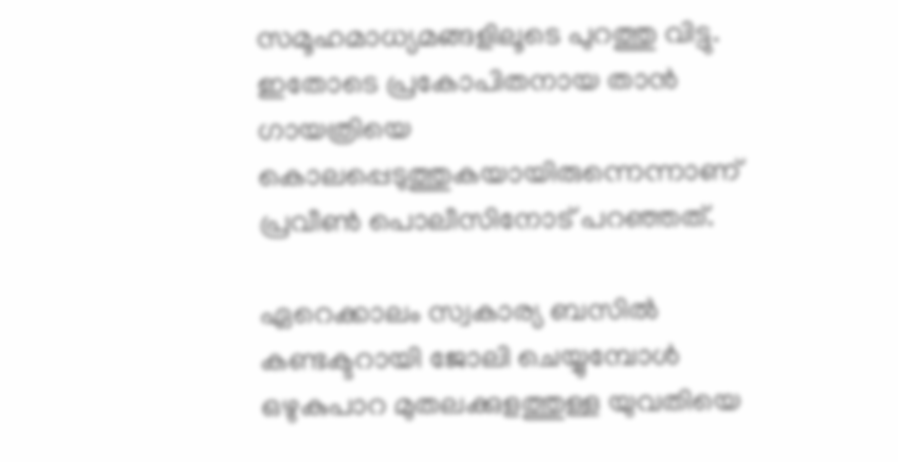സമൂഹമാധ്യമങ്ങളിലൂടെ പുറത്തു വിട്ടു. ഇതോടെ പ്രകോപിതനായ താൻ ഗായത്രിയെ കൊലപ്പെടുത്തുകയായിരുന്നെന്നാണ് പ്രവീൺ പൊലീസിനോട് പറഞ്ഞത്.

ഏറെക്കാലം സ്വകാര്യ ബസിൽ കണ്ടക്ടറായി ജോലി ചെയ്യുമ്പോൾ ഒഴുകുപാറ മുതലക്കുളത്തുള്ള യുവതിയെ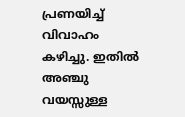പ്രണയിച്ച് വിവാഹം കഴിച്ചു. ഇതിൽ അഞ്ചു വയസ്സുള്ള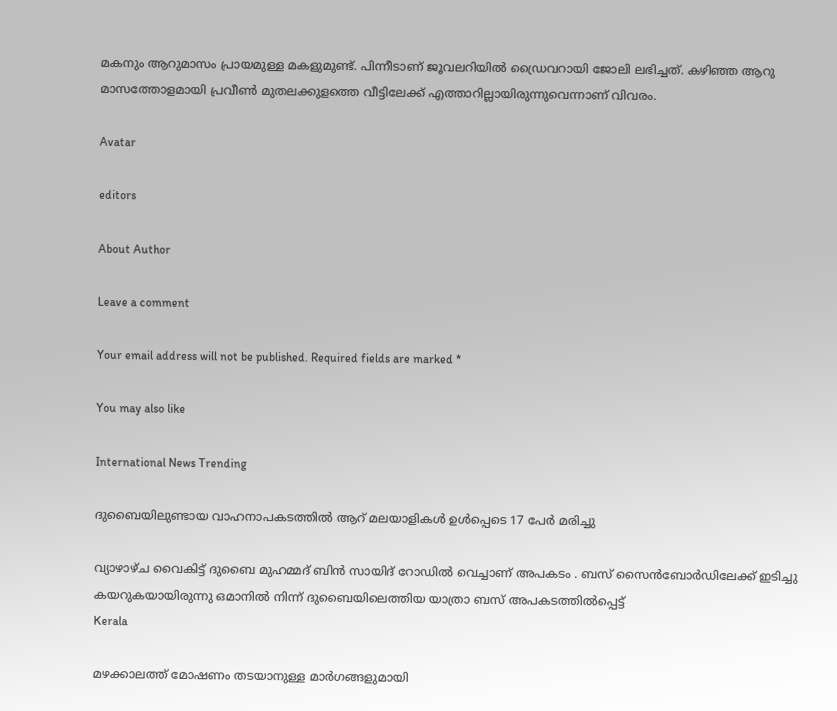മകനും ആറുമാസം പ്രായമുള്ള മകളുമുണ്ട്. പിന്നീടാണ് ജൂവലറിയിൽ ഡ്രൈവറായി ജോലി ലഭിച്ചത്. കഴിഞ്ഞ ആറു മാസത്തോളമായി പ്രവീൺ മുതലക്കുളത്തെ വീട്ടിലേക്ക് എത്താറില്ലായിരുന്നുവെന്നാണ് വിവരം.

Avatar

editors

About Author

Leave a comment

Your email address will not be published. Required fields are marked *

You may also like

International News Trending

ദുബൈയിലുണ്ടായ വാഹനാപകടത്തില്‍ ആറ് മലയാളികള്‍ ഉള്‍പ്പെടെ 17 പേര്‍ മരിച്ചു

വ്യാഴാഴ്ച വൈകിട്ട് ദുബൈ മുഹമ്മദ് ബിൻ സായിദ് റോഡിൽ വെച്ചാണ് അപകടം . ബസ് സൈൻബോർഡിലേക്ക് ഇടിച്ചു കയറുകയായിരുന്നു ഒമാനിൽ നിന്ന് ദുബൈയിലെത്തിയ യാത്രാ ബസ് അപകടത്തിൽപ്പെട്ട്
Kerala

മഴക്കാലത്ത് മോഷണം തടയാനുള്ള മാര്‍ഗങ്ങളുമായി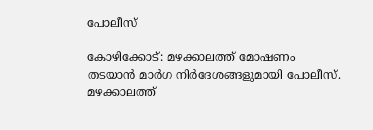പോലീസ്‌

കോഴിക്കോട്: മഴക്കാലത്ത് മോഷണം തടയാന്‍ മാര്‍ഗ നിര്‍ദേശങ്ങളുമായി പോലീസ്. മഴക്കാലത്ത്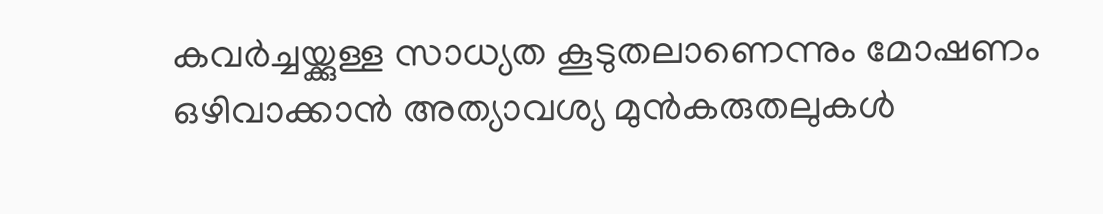കവര്‍ച്ചയ്ക്കുള്ള സാധ്യത കൂടുതലാണെന്നും മോഷണം ഒഴിവാക്കാന്‍ അത്യാവശ്യ മുന്‍കരുതലുകള്‍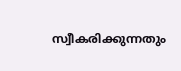സ്വീകരിക്കുന്നതും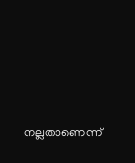നല്ലതാണെന്ന്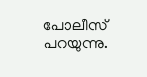പോലീസ് പറയുന്നു.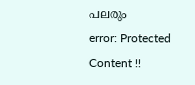പലരും
error: Protected Content !!